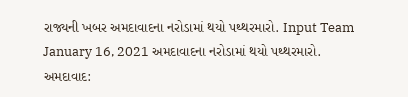રાજ્યની ખબર અમદાવાદના નરોડામાં થયો પથ્થરમારો. Input Team January 16, 2021 અમદાવાદના નરોડામાં થયો પથ્થરમારો. અમદાવાદ: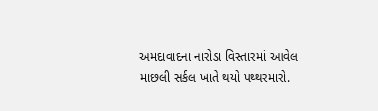અમદાવાદના નારોડા વિસ્તારમાં આવેલ માછલી સર્કલ ખાતે થયો પથ્થરમારો.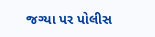જગ્યા પર પોલીસ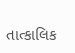તાત્કાલિક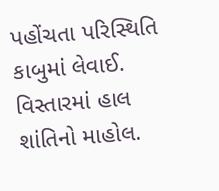પહોંચતા પરિસ્થિતિ કાબુમાં લેવાઈ. વિસ્તારમાં હાલ શાંતિનો માહોલ.